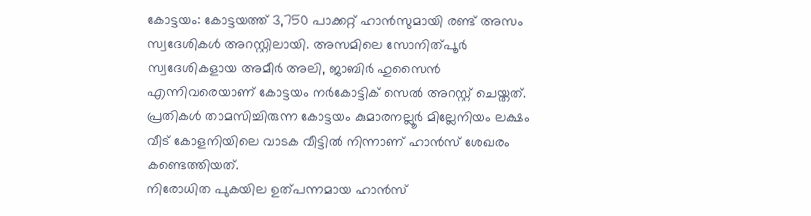കോട്ടയം: കോട്ടയത്ത് 3,750 പാക്കറ്റ് ഹാൻസുമായി രണ്ട് അസം സ്വദേശികൾ അറസ്റ്റിലായി. അസമിലെ സോനിത്പൂർ സ്വദേശികളായ അമീർ അലി, ജാബിർ ഹുസൈൻ എന്നിവരെയാണ് കോട്ടയം നർകോട്ടിക് സെൽ അറസ്റ്റ് ചെയ്തത്. പ്രതികൾ താമസിച്ചിരുന്ന കോട്ടയം കുമാരനല്ലൂർ മില്ലേനിയം ലക്ഷം വീട് കോളനിയിലെ വാടക വീട്ടിൽ നിന്നാണ് ഹാൻസ് ശേഖരം കണ്ടെത്തിയത്.
നിരോധിത പുകയില ഉത്പന്നമായ ഹാൻസ്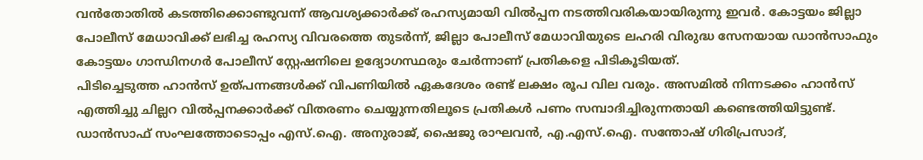വൻതോതിൽ കടത്തിക്കൊണ്ടുവന്ന് ആവശ്യക്കാർക്ക് രഹസ്യമായി വിൽപ്പന നടത്തിവരികയായിരുന്നു ഇവർ. കോട്ടയം ജില്ലാ പോലീസ് മേധാവിക്ക് ലഭിച്ച രഹസ്യ വിവരത്തെ തുടർന്ന്, ജില്ലാ പോലീസ് മേധാവിയുടെ ലഹരി വിരുദ്ധ സേനയായ ഡാൻസാഫും കോട്ടയം ഗാന്ധിനഗർ പോലീസ് സ്റ്റേഷനിലെ ഉദ്യോഗസ്ഥരും ചേർന്നാണ് പ്രതികളെ പിടികൂടിയത്.
പിടിച്ചെടുത്ത ഹാൻസ് ഉത്പന്നങ്ങൾക്ക് വിപണിയിൽ ഏകദേശം രണ്ട് ലക്ഷം രൂപ വില വരും. അസമിൽ നിന്നടക്കം ഹാൻസ് എത്തിച്ചു ചില്ലറ വിൽപ്പനക്കാർക്ക് വിതരണം ചെയ്യുന്നതിലൂടെ പ്രതികൾ പണം സമ്പാദിച്ചിരുന്നതായി കണ്ടെത്തിയിട്ടുണ്ട്.
ഡാൻസാഫ് സംഘത്തോടൊപ്പം എസ്.ഐ. അനുരാജ്, ഷൈജു രാഘവൻ, എ.എസ്.ഐ. സന്തോഷ് ഗിരിപ്രസാദ്,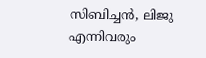സിബിച്ചൻ, ലിജു എന്നിവരും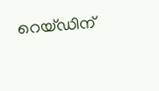റെയ്ഡിന്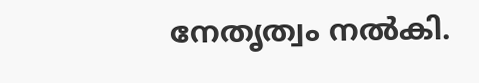നേതൃത്വം നൽകി.